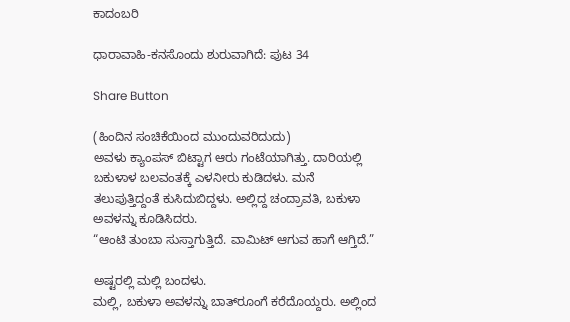ಕಾದಂಬರಿ

ಧಾರಾವಾಹಿ-ಕನಸೊಂದು ಶುರುವಾಗಿದೆ: ಪುಟ 34

Share Button

(ಹಿಂದಿನ ಸಂಚಿಕೆಯಿಂದ ಮುಂದುವರಿದುದು)
ಅವಳು ಕ್ಯಾಂಪಸ್ ಬಿಟ್ಟಾಗ ಆರು ಗಂಟೆಯಾಗಿತ್ತು. ದಾರಿಯಲ್ಲಿ ಬಕುಳಾಳ ಬಲವಂತಕ್ಕೆ ಎಳನೀರು ಕುಡಿದಳು. ಮನೆ ತಲುಪುತ್ತಿದ್ದಂತೆ ಕುಸಿದುಬಿದ್ದಳು. ಅಲ್ಲಿದ್ದ ಚಂದ್ರಾವತಿ, ಬಕುಳಾ ಅವಳನ್ನು ಕೂಡಿಸಿದರು.
“ಆಂಟಿ ತುಂಬಾ ಸುಸ್ತಾಗುತ್ತಿದೆ. ವಾಮಿಟ್ ಆಗುವ ಹಾಗೆ ಆಗ್ತಿದೆ.”

ಅಷ್ಟರಲ್ಲಿ ಮಲ್ಲಿ ಬಂದಳು.
ಮಲ್ಲಿ, ಬಕುಳಾ ಅವಳನ್ನು ಬಾತ್‌ರೂಂಗೆ ಕರೆದೊಯ್ದರು. ಅಲ್ಲಿಂದ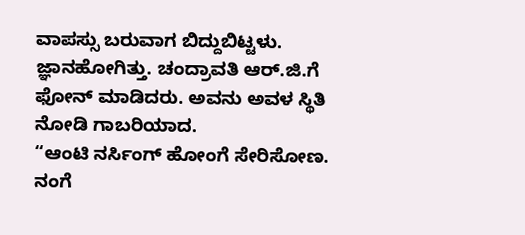ವಾಪಸ್ಸು ಬರುವಾಗ ಬಿದ್ದುಬಿಟ್ಟಳು. ಜ್ಞಾನಹೋಗಿತ್ತು. ಚಂದ್ರಾವತಿ ಆರ್.ಜಿ.ಗೆ ಫೋನ್ ಮಾಡಿದರು. ಅವನು ಅವಳ ಸ್ಥಿತಿ ನೋಡಿ ಗಾಬರಿಯಾದ.
“ಆಂಟಿ ನರ್ಸಿಂಗ್ ಹೋಂಗೆ ಸೇರಿಸೋಣ. ನಂಗೆ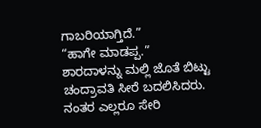ಗಾಬರಿಯಾಗ್ತಿದೆ.”
“ಹಾಗೇ ಮಾಡಪ್ಪ.”
ಶಾರದಾಳನ್ನು ಮಲ್ಲಿ ಜೊತೆ ಬಿಟ್ಟು ಚಂದ್ರಾವತಿ ಸೀರೆ ಬದಲಿಸಿದರು. ನಂತರ ಎಲ್ಲರೂ ಸೇರಿ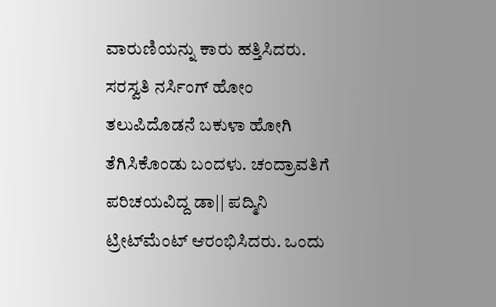ವಾರುಣಿಯನ್ನು ಕಾರು ಹತ್ತಿಸಿದರು. ಸರಸ್ವತಿ ನರ್ಸಿಂಗ್ ಹೋಂ ತಲುಪಿದೊಡನೆ ಬಕುಳಾ ಹೋಗಿ ತೆಗಿಸಿಕೊಂಡು ಬಂದಳು. ಚಂದ್ರಾವತಿಗೆ ಪರಿಚಯವಿದ್ದ ಡಾ|| ಪದ್ಮಿನಿ ಟ್ರೀಟ್‌ಮೆಂಟ್ ಆರಂಭಿಸಿದರು. ಒಂದು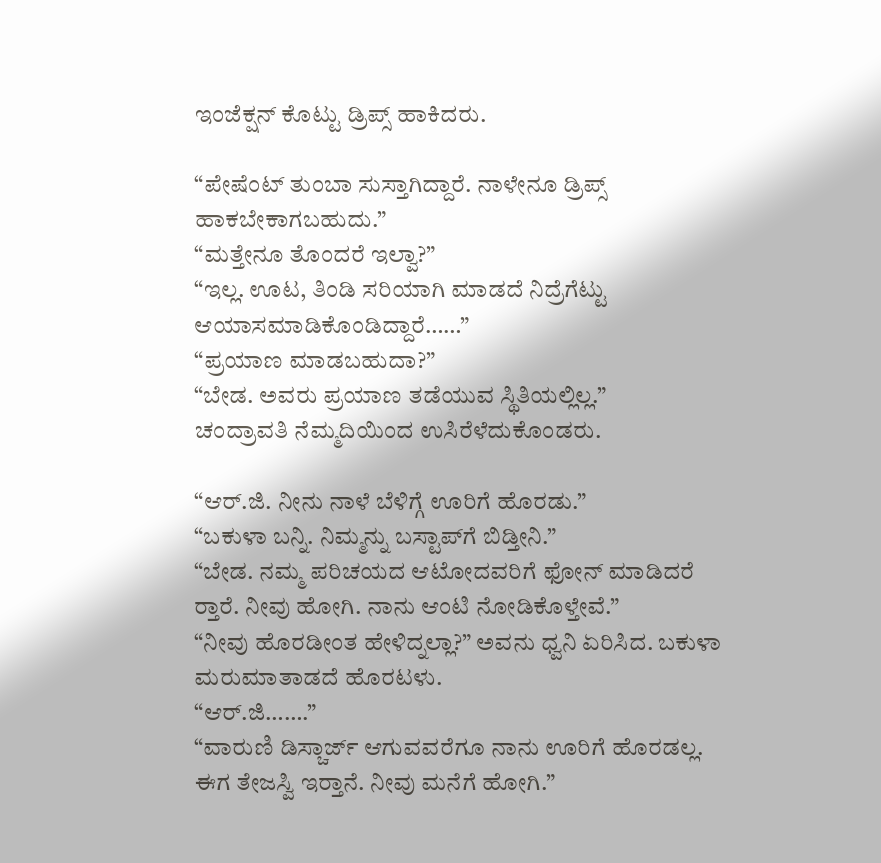ಇಂಜೆಕ್ಷನ್ ಕೊಟ್ಟು ಡ್ರಿಪ್ಸ್ ಹಾಕಿದರು.

“ಪೇಷೆಂಟ್ ತುಂಬಾ ಸುಸ್ತಾಗಿದ್ದಾರೆ. ನಾಳೇನೂ ಡ್ರಿಪ್ಸ್ ಹಾಕಬೇಕಾಗಬಹುದು.”
“ಮತ್ತೇನೂ ತೊಂದರೆ ಇಲ್ವಾ?”
“ಇಲ್ಲ. ಊಟ, ತಿಂಡಿ ಸರಿಯಾಗಿ ಮಾಡದೆ ನಿದ್ರೆಗೆಟ್ಟು ಆಯಾಸಮಾಡಿಕೊಂಡಿದ್ದಾರೆ……”
“ಪ್ರಯಾಣ ಮಾಡಬಹುದಾ?”
“ಬೇಡ. ಅವರು ಪ್ರಯಾಣ ತಡೆಯುವ ಸ್ಥಿತಿಯಲ್ಲಿಲ್ಲ.”
ಚಂದ್ರಾವತಿ ನೆಮ್ಮದಿಯಿಂದ ಉಸಿರೆಳೆದುಕೊಂಡರು.

“ಆರ್.ಜಿ. ನೀನು ನಾಳೆ ಬೆಳಿಗ್ಗೆ ಊರಿಗೆ ಹೊರಡು.”
“ಬಕುಳಾ ಬನ್ನಿ. ನಿಮ್ಮನ್ನು ಬಸ್ಟಾಪ್‌ಗೆ ಬಿಡ್ತೀನಿ.”
“ಬೇಡ. ನಮ್ಮ ಪರಿಚಯದ ಆಟೋದವರಿಗೆ ಫೋನ್ ಮಾಡಿದರೆ ರ‍್ತಾರೆ. ನೀವು ಹೋಗಿ. ನಾನು ಆಂಟಿ ನೋಡಿಕೊಳ್ತೇವೆ.”
“ನೀವು ಹೊರಡೀಂತ ಹೇಳಿದ್ನಲ್ಲಾ?” ಅವನು ಧ್ವನಿ ಏರಿಸಿದ. ಬಕುಳಾ ಮರುಮಾತಾಡದೆ ಹೊರಟಳು.
“ಆರ್.ಜಿ…….”
“ವಾರುಣಿ ಡಿಸ್ಚಾರ್ಜ್ ಆಗುವವರೆಗೂ ನಾನು ಊರಿಗೆ ಹೊರಡಲ್ಲ. ಈಗ ತೇಜಸ್ವಿ ಇರ‍್ತಾನೆ. ನೀವು ಮನೆಗೆ ಹೋಗಿ.”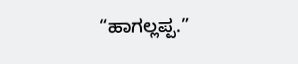“ಹಾಗಲ್ಲಪ್ಪ.”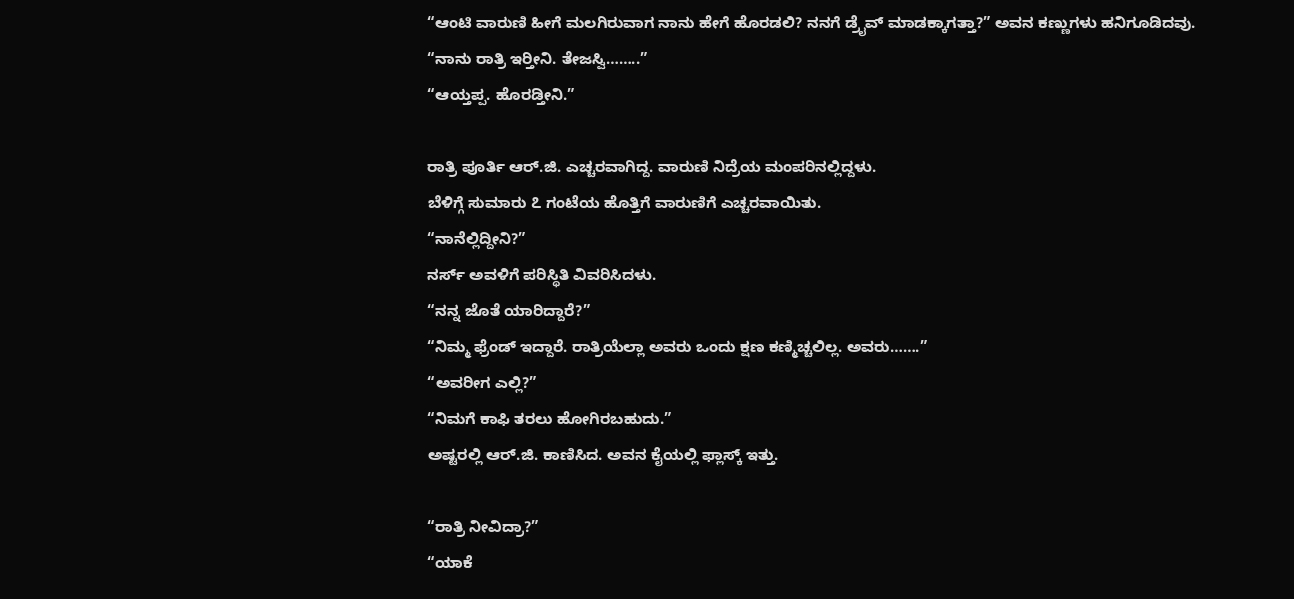“ಆಂಟಿ ವಾರುಣಿ ಹೀಗೆ ಮಲಗಿರುವಾಗ ನಾನು ಹೇಗೆ ಹೊರಡಲಿ? ನನಗೆ ಡ್ರೈವ್ ಮಾಡಕ್ಕಾಗತ್ತಾ?” ಅವನ ಕಣ್ಣುಗಳು ಹನಿಗೂಡಿದವು.
“ನಾನು ರಾತ್ರಿ ಇರ‍್ತೀನಿ. ತೇಜಸ್ವಿ……..”
“ಆಯ್ತಪ್ಪ. ಹೊರಡ್ತೀನಿ.”

ರಾತ್ರಿ ಪೂರ್ತಿ ಆರ್.ಜಿ. ಎಚ್ಚರವಾಗಿದ್ದ. ವಾರುಣಿ ನಿದ್ರೆಯ ಮಂಪರಿನಲ್ಲಿದ್ದಳು.
ಬೆಳಿಗ್ಗೆ ಸುಮಾರು ೭ ಗಂಟೆಯ ಹೊತ್ತಿಗೆ ವಾರುಣಿಗೆ ಎಚ್ಚರವಾಯಿತು.
“ನಾನೆಲ್ಲಿದ್ದೀನಿ?”
ನರ್ಸ್ ಅವಳಿಗೆ ಪರಿಸ್ಥಿತಿ ವಿವರಿಸಿದಳು.
“ನನ್ನ ಜೊತೆ ಯಾರಿದ್ದಾರೆ?”
“ನಿಮ್ಮ ಫ್ರೆಂಡ್ ಇದ್ದಾರೆ. ರಾತ್ರಿಯೆಲ್ಲಾ ಅವರು ಒಂದು ಕ್ಷಣ ಕಣ್ಮಿಚ್ಚಲಿಲ್ಲ. ಅವರು…….”
“ಅವರೀಗ ಎಲ್ಲಿ?”
“ನಿಮಗೆ ಕಾಫಿ ತರಲು ಹೋಗಿರಬಹುದು.”
ಅಷ್ಟರಲ್ಲಿ ಆರ್.ಜಿ. ಕಾಣಿಸಿದ. ಅವನ ಕೈಯಲ್ಲಿ ಫ್ಲಾಸ್ಕ್ ಇತ್ತು.

“ರಾತ್ರಿ ನೀವಿದ್ರಾ?”
“ಯಾಕೆ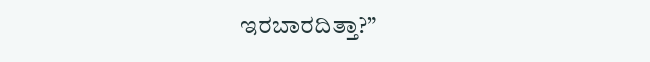ಇರಬಾರದಿತ್ತಾ?”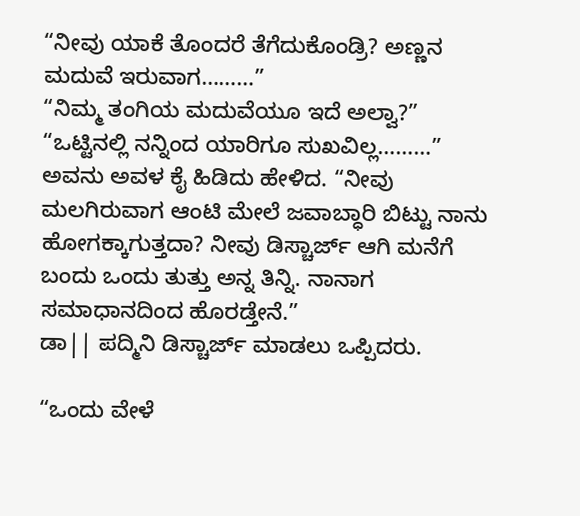“ನೀವು ಯಾಕೆ ತೊಂದರೆ ತೆಗೆದುಕೊಂಡ್ರಿ? ಅಣ್ಣನ ಮದುವೆ ಇರುವಾಗ………”
“ನಿಮ್ಮ ತಂಗಿಯ ಮದುವೆಯೂ ಇದೆ ಅಲ್ವಾ?”
“ಒಟ್ಟಿನಲ್ಲಿ ನನ್ನಿಂದ ಯಾರಿಗೂ ಸುಖವಿಲ್ಲ………”
ಅವನು ಅವಳ ಕೈ ಹಿಡಿದು ಹೇಳಿದ. “ನೀವು ಮಲಗಿರುವಾಗ ಆಂಟಿ ಮೇಲೆ ಜವಾಬ್ಧಾರಿ ಬಿಟ್ಟು ನಾನು ಹೋಗಕ್ಕಾಗುತ್ತದಾ? ನೀವು ಡಿಸ್ಚಾರ್ಜ್ ಆಗಿ ಮನೆಗೆ ಬಂದು ಒಂದು ತುತ್ತು ಅನ್ನ ತಿನ್ನಿ. ನಾನಾಗ ಸಮಾಧಾನದಿಂದ ಹೊರಡ್ತೇನೆ.”
ಡಾ|| ಪದ್ಮಿನಿ ಡಿಸ್ಚಾರ್ಜ್ ಮಾಡಲು ಒಪ್ಪಿದರು.

“ಒಂದು ವೇಳೆ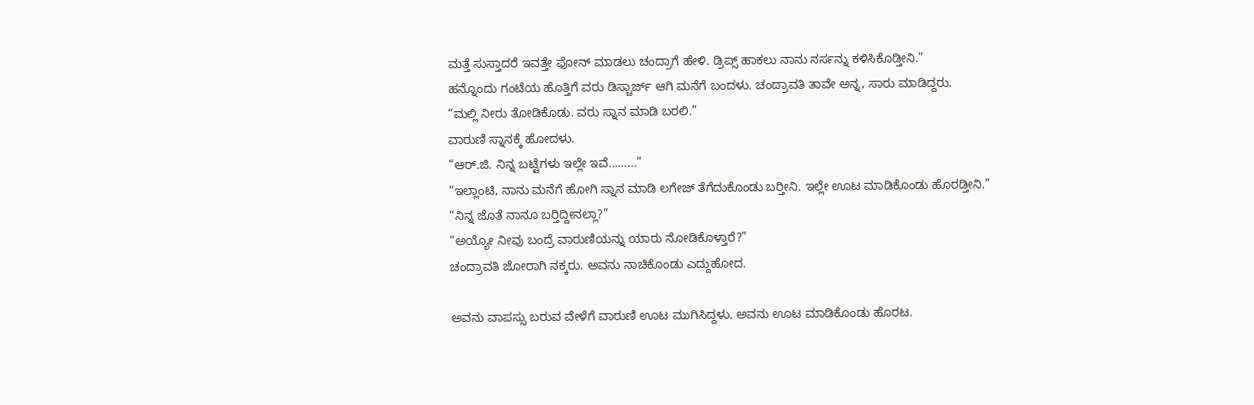ಮತ್ತೆ ಸುಸ್ತಾದರೆ ಇವತ್ತೇ ಫೋನ್ ಮಾಡಲು ಚಂದ್ರಾಗೆ ಹೇಳಿ. ಡ್ರಿಪ್ಸ್ ಹಾಕಲು ನಾನು ನರ್ಸನ್ನು ಕಳಿಸಿಕೊಡ್ತೀನಿ.”
ಹನ್ನೊಂದು ಗಂಟೆಯ ಹೊತ್ತಿಗೆ ವರು ಡಿಸ್ಚಾರ್ಜ್ ಆಗಿ ಮನೆಗೆ ಬಂದಳು. ಚಂದ್ರಾವತಿ ತಾವೇ ಅನ್ನ, ಸಾರು ಮಾಡಿದ್ದರು.
“ಮಲ್ಲಿ ನೀರು ತೋಡಿಕೊಡು. ವರು ಸ್ನಾನ ಮಾಡಿ ಬರಲಿ.”
ವಾರುಣಿ ಸ್ನಾನಕ್ಕೆ ಹೋದಳು.
“ಆರ್.ಜಿ. ನಿನ್ನ ಬಟ್ಟೆಗಳು ಇಲ್ಲೇ ಇವೆ………”
“ಇಲ್ಲಾಂಟಿ, ನಾನು ಮನೆಗೆ ಹೋಗಿ ಸ್ನಾನ ಮಾಡಿ ಲಗೇಜ್ ತೆಗೆದುಕೊಂಡು ಬರ‍್ತೀನಿ. ಇಲ್ಲೇ ಊಟ ಮಾಡಿಕೊಂಡು ಹೊರಡ್ತೀನಿ.”
“ನಿನ್ನ ಜೊತೆ ನಾನೂ ಬರ‍್ತಿದ್ದೀನಲ್ಲಾ?”
“ಅಯ್ಯೋ ನೀವು ಬಂದ್ರೆ ವಾರುಣಿಯನ್ನು ಯಾರು ನೋಡಿಕೊಳ್ತಾರೆ?”
ಚಂದ್ರಾವತಿ ಜೋರಾಗಿ ನಕ್ಕರು. ಅವನು ನಾಚಿಕೊಂಡು ಎದ್ದುಹೋದ.

ಅವನು ವಾಪಸ್ಸು ಬರುವ ವೇಳೆಗೆ ವಾರುಣಿ ಊಟ ಮುಗಿಸಿದ್ದಳು. ಅವನು ಊಟ ಮಾಡಿಕೊಂಡು ಹೊರಟ.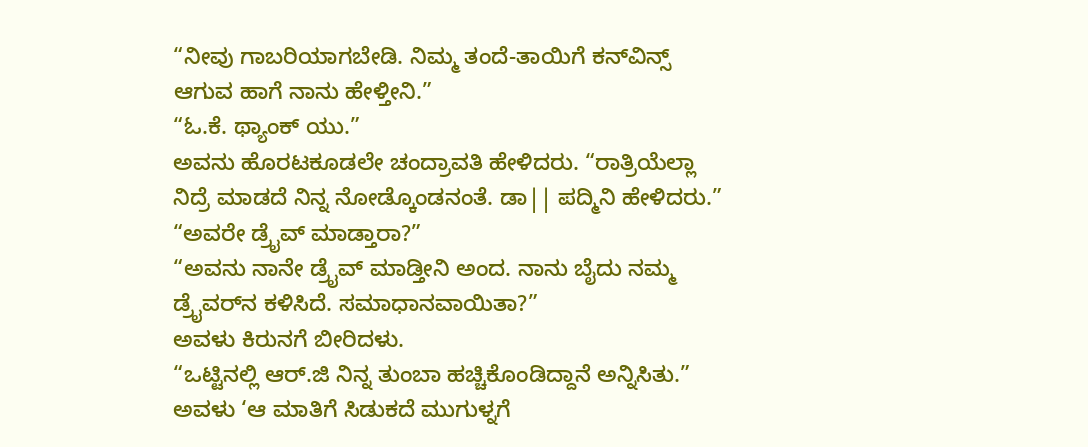“ನೀವು ಗಾಬರಿಯಾಗಬೇಡಿ. ನಿಮ್ಮ ತಂದೆ-ತಾಯಿಗೆ ಕನ್‌ವಿನ್ಸ್ ಆಗುವ ಹಾಗೆ ನಾನು ಹೇಳ್ತೀನಿ.”
“ಓ.ಕೆ. ಥ್ಯಾಂಕ್ ಯು.”
ಅವನು ಹೊರಟಕೂಡಲೇ ಚಂದ್ರಾವತಿ ಹೇಳಿದರು. “ರಾತ್ರಿಯೆಲ್ಲಾ ನಿದ್ರೆ ಮಾಡದೆ ನಿನ್ನ ನೋಡ್ಕೊಂಡನಂತೆ. ಡಾ|| ಪದ್ಮಿನಿ ಹೇಳಿದರು.”
“ಅವರೇ ಡ್ರೈವ್ ಮಾಡ್ತಾರಾ?”
“ಅವನು ನಾನೇ ಡ್ರೈವ್ ಮಾಡ್ತೀನಿ ಅಂದ. ನಾನು ಬೈದು ನಮ್ಮ ಡ್ರೈವರ್‌ನ ಕಳಿಸಿದೆ. ಸಮಾಧಾನವಾಯಿತಾ?”
ಅವಳು ಕಿರುನಗೆ ಬೀರಿದಳು.
“ಒಟ್ಟಿನಲ್ಲಿ ಆರ್.ಜಿ ನಿನ್ನ ತುಂಬಾ ಹಚ್ಚಿಕೊಂಡಿದ್ದಾನೆ ಅನ್ನಿಸಿತು.”
ಅವಳು ‘ಆ ಮಾತಿಗೆ ಸಿಡುಕದೆ ಮುಗುಳ್ನಗೆ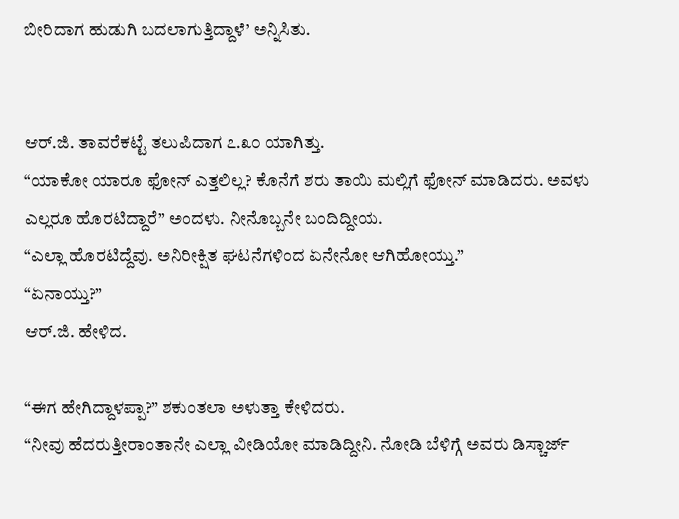ಬೀರಿದಾಗ ಹುಡುಗಿ ಬದಲಾಗುತ್ತಿದ್ದಾಳೆ’ ಅನ್ನಿಸಿತು.


ಆರ್.ಜಿ. ತಾವರೆಕಟ್ಟೆ ತಲುಪಿದಾಗ ೭.೩೦ ಯಾಗಿತ್ತು.
“ಯಾಕೋ ಯಾರೂ ಫೋನ್ ಎತ್ತಲಿಲ್ಲ? ಕೊನೆಗೆ ಶರು ತಾಯಿ ಮಲ್ಲಿಗೆ ಫೋನ್ ಮಾಡಿದರು. ಅವಳು ಎಲ್ಲರೂ ಹೊರಟಿದ್ದಾರೆ” ಅಂದಳು. ನೀನೊಬ್ಬನೇ ಬಂದಿದ್ದೀಯ.
“ಎಲ್ಲಾ ಹೊರಟಿದ್ದೆವು. ಅನಿರೀಕ್ಷಿತ ಘಟನೆಗಳಿಂದ ಏನೇನೋ ಆಗಿಹೋಯ್ತು.”
“ಏನಾಯ್ತು?”
ಆರ್.ಜಿ. ಹೇಳಿದ.

“ಈಗ ಹೇಗಿದ್ದಾಳಪ್ಪಾ?” ಶಕುಂತಲಾ ಅಳುತ್ತಾ ಕೇಳಿದರು.
“ನೀವು ಹೆದರುತ್ತೀರಾಂತಾನೇ ಎಲ್ಲಾ ವೀಡಿಯೋ ಮಾಡಿದ್ದೀನಿ. ನೋಡಿ ಬೆಳಿಗ್ಗೆ ಅವರು ಡಿಸ್ಚಾರ್ಜ್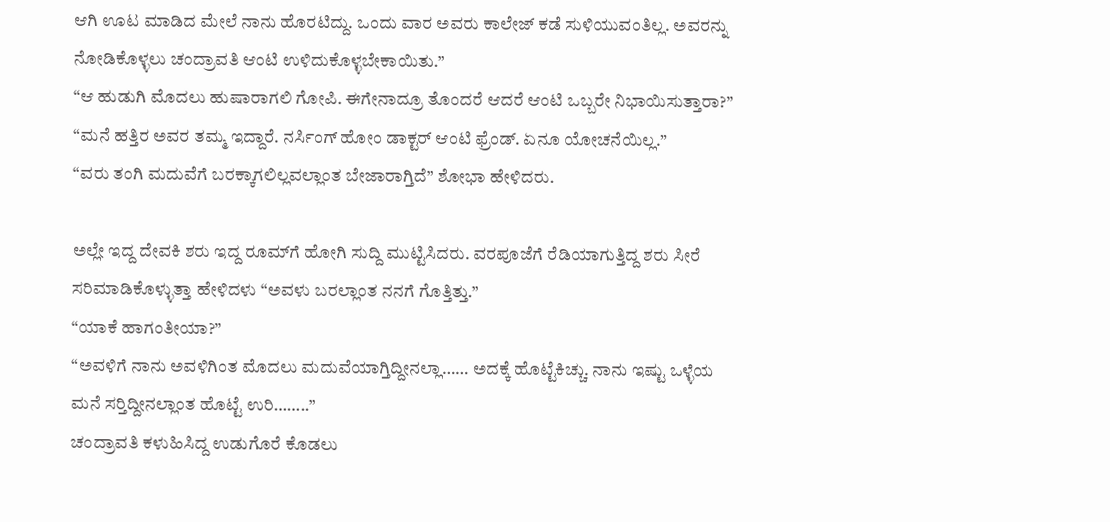ಆಗಿ ಊಟ ಮಾಡಿದ ಮೇಲೆ ನಾನು ಹೊರಟಿದ್ದು. ಒಂದು ವಾರ ಅವರು ಕಾಲೇಜ್ ಕಡೆ ಸುಳಿಯುವಂತಿಲ್ಲ. ಅವರನ್ನು ನೋಡಿಕೊಳ್ಳಲು ಚಂದ್ರಾವತಿ ಆಂಟಿ ಉಳಿದುಕೊಳ್ಳಬೇಕಾಯಿತು.”
“ಆ ಹುಡುಗಿ ಮೊದಲು ಹುಷಾರಾಗಲಿ ಗೋಪಿ. ಈಗೇನಾದ್ರೂ ತೊಂದರೆ ಆದರೆ ಆಂಟಿ ಒಬ್ಬರೇ ನಿಭಾಯಿಸುತ್ತಾರಾ?”
“ಮನೆ ಹತ್ತಿರ ಅವರ ತಮ್ಮ ಇದ್ದಾರೆ. ನರ್ಸಿಂಗ್ ಹೋಂ ಡಾಕ್ಟರ್ ಆಂಟಿ ಫ್ರೆಂಡ್. ಏನೂ ಯೋಚನೆಯಿಲ್ಲ.”
“ವರು ತಂಗಿ ಮದುವೆಗೆ ಬರಕ್ಕಾಗಲಿಲ್ಲವಲ್ಲಾಂತ ಬೇಜಾರಾಗ್ತಿದೆ” ಶೋಭಾ ಹೇಳಿದರು.

ಅಲ್ಲೇ ಇದ್ದ ದೇವಕಿ ಶರು ಇದ್ದ ರೂಮ್‌ಗೆ ಹೋಗಿ ಸುದ್ದಿ ಮುಟ್ಟಿಸಿದರು. ವರಪೂಜೆಗೆ ರೆಡಿಯಾಗುತ್ತಿದ್ದ ಶರು ಸೀರೆ ಸರಿಮಾಡಿಕೊಳ್ಳುತ್ತಾ ಹೇಳಿದಳು “ಅವಳು ಬರಲ್ಲಾಂತ ನನಗೆ ಗೊತ್ತಿತ್ತು.”
“ಯಾಕೆ ಹಾಗಂತೀಯಾ?”
“ಅವಳಿಗೆ ನಾನು ಅವಳಿಗಿಂತ ಮೊದಲು ಮದುವೆಯಾಗ್ತಿದ್ದೀನಲ್ಲಾ…… ಅದಕ್ಕೆ ಹೊಟ್ಟೆಕಿಚ್ಚು. ನಾನು ಇಷ್ಟು ಒಳ್ಳೆಯ ಮನೆ ಸರ‍್ತಿದ್ದೀನಲ್ಲಾಂತ ಹೊಟ್ಟೆ ಉರಿ……..”
ಚಂದ್ರಾವತಿ ಕಳುಹಿಸಿದ್ದ ಉಡುಗೊರೆ ಕೊಡಲು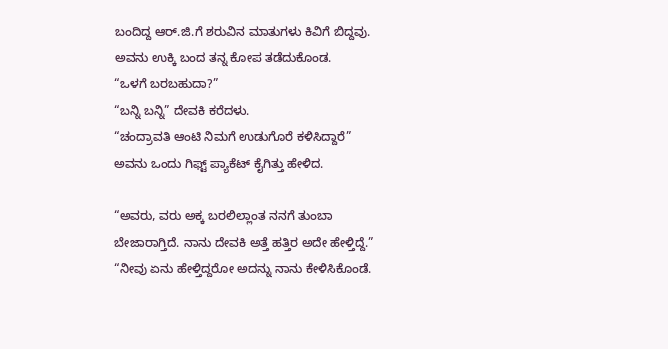ಬಂದಿದ್ದ ಆರ್.ಜಿ.ಗೆ ಶರುವಿನ ಮಾತುಗಳು ಕಿವಿಗೆ ಬಿದ್ದವು. ಅವನು ಉಕ್ಕಿ ಬಂದ ತನ್ನ ಕೋಪ ತಡೆದುಕೊಂಡ.
“ಒಳಗೆ ಬರಬಹುದಾ?”
“ಬನ್ನಿ ಬನ್ನಿ” ದೇವಕಿ ಕರೆದಳು.
“ಚಂದ್ರಾವತಿ ಆಂಟಿ ನಿಮಗೆ ಉಡುಗೊರೆ ಕಳಿಸಿದ್ದಾರೆ” ಅವನು ಒಂದು ಗಿಫ್ಟ್ ಪ್ಯಾಕೆಟ್ ಕೈಗಿತ್ತು ಹೇಳಿದ.

“ಅವರು, ವರು ಅಕ್ಕ ಬರಲಿಲ್ಲಾಂತ ನನಗೆ ತುಂಬಾ ಬೇಜಾರಾಗ್ತಿದೆ. ನಾನು ದೇವಕಿ ಅತ್ತೆ ಹತ್ತಿರ ಅದೇ ಹೇಳ್ತಿದ್ದೆ.”
“ನೀವು ಏನು ಹೇಳ್ತಿದ್ದರೋ ಅದನ್ನು ನಾನು ಕೇಳಿಸಿಕೊಂಡೆ.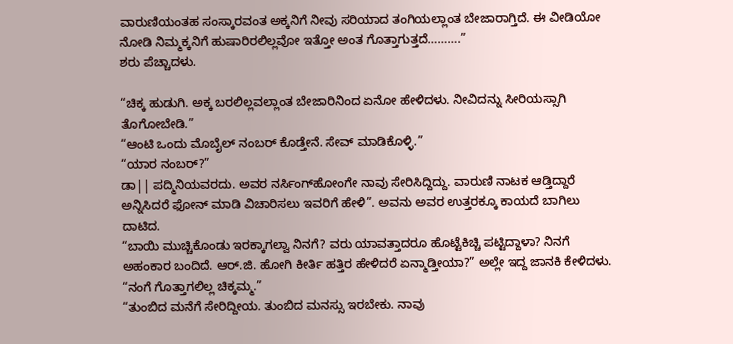ವಾರುಣಿಯಂತಹ ಸಂಸ್ಕಾರವಂತ ಅಕ್ಕನಿಗೆ ನೀವು ಸರಿಯಾದ ತಂಗಿಯಲ್ಲಾಂತ ಬೇಜಾರಾಗ್ತಿದೆ. ಈ ವೀಡಿಯೋ ನೋಡಿ ನಿಮ್ಮಕ್ಕನಿಗೆ ಹುಷಾರಿರಲಿಲ್ಲವೋ ಇತ್ತೋ ಅಂತ ಗೊತ್ತಾಗುತ್ತದೆ……….”
ಶರು ಪೆಚ್ಚಾದಳು.

“ಚಿಕ್ಕ ಹುಡುಗಿ. ಅಕ್ಕ ಬರಲಿಲ್ಲವಲ್ಲಾಂತ ಬೇಜಾರಿನಿಂದ ಏನೋ ಹೇಳಿದಳು. ನೀವಿದನ್ನು ಸೀರಿಯಸ್ಸಾಗಿ ತೊಗೋಬೇಡಿ.”
“ಆಂಟಿ ಒಂದು ಮೊಬೈಲ್ ನಂಬರ್ ಕೊಡ್ತೇನೆ. ಸೇವ್ ಮಾಡಿಕೊಳ್ಳಿ.”
“ಯಾರ ನಂಬರ್?”
ಡಾ|| ಪದ್ಮಿನಿಯವರದು. ಅವರ ನರ್ಸಿಂಗ್‌ಹೋಂಗೇ ನಾವು ಸೇರಿಸಿದ್ದಿದ್ದು. ವಾರುಣಿ ನಾಟಕ ಆಡ್ತಿದ್ದಾರೆ ಅನ್ನಿಸಿದರೆ ಫೋನ್ ಮಾಡಿ ವಿಚಾರಿಸಲು ಇವರಿಗೆ ಹೇಳಿ”. ಅವನು ಅವರ ಉತ್ತರಕ್ಕೂ ಕಾಯದೆ ಬಾಗಿಲು ದಾಟಿದ.
“ಬಾಯಿ ಮುಚ್ಚಿಕೊಂಡು ಇರಕ್ಕಾಗಲ್ವಾ ನಿನಗೆ? ವರು ಯಾವತ್ತಾದರೂ ಹೊಟ್ಟೆಕಿಚ್ಚಿ ಪಟ್ಟಿದ್ದಾಳಾ? ನಿನಗೆ ಅಹಂಕಾರ ಬಂದಿದೆ. ಆರ್.ಜಿ. ಹೋಗಿ ಕೀರ್ತಿ ಹತ್ತಿರ ಹೇಳಿದರೆ ಏನ್ಮಾಡ್ತೀಯಾ?” ಅಲ್ಲೇ ಇದ್ದ ಜಾನಕಿ ಕೇಳಿದಳು.
“ನಂಗೆ ಗೊತ್ತಾಗಲಿಲ್ಲ ಚಿಕ್ಕಮ್ಮ.”
“ತುಂಬಿದ ಮನೆಗೆ ಸೇರಿದ್ದೀಯ. ತುಂಬಿದ ಮನಸ್ಸು ಇರಬೇಕು. ನಾವು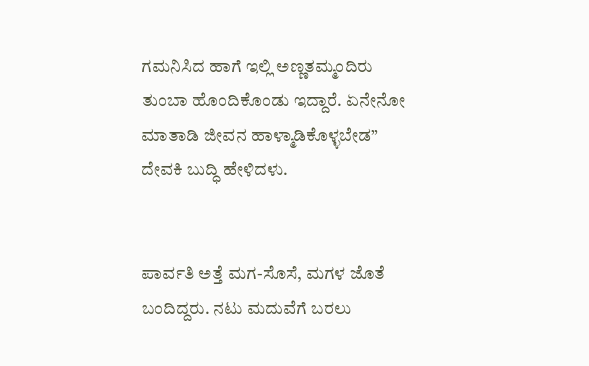ಗಮನಿಸಿದ ಹಾಗೆ ಇಲ್ಲಿ ಅಣ್ಣತಮ್ಮಂದಿರು ತುಂಬಾ ಹೊಂದಿಕೊಂಡು ಇದ್ದಾರೆ. ಏನೇನೋ ಮಾತಾಡಿ ಜೀವನ ಹಾಳ್ಮಾಡಿಕೊಳ್ಳಬೇಡ” ದೇವಕಿ ಬುದ್ಧಿ ಹೇಳಿದಳು.


ಪಾರ್ವತಿ ಅತ್ತೆ ಮಗ-ಸೊಸೆ, ಮಗಳ ಜೊತೆ ಬಂದಿದ್ದರು. ನಟು ಮದುವೆಗೆ ಬರಲು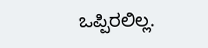ಒಪ್ಪಿರಲಿಲ್ಲ.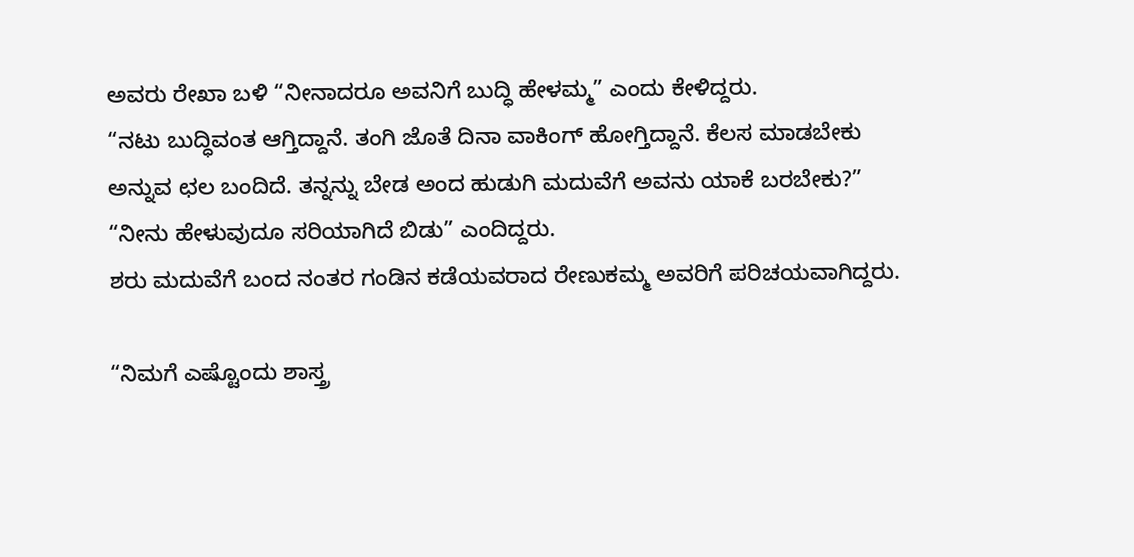ಅವರು ರೇಖಾ ಬಳಿ “ನೀನಾದರೂ ಅವನಿಗೆ ಬುದ್ಧಿ ಹೇಳಮ್ಮ” ಎಂದು ಕೇಳಿದ್ದರು.
“ನಟು ಬುದ್ಧಿವಂತ ಆಗ್ತಿದ್ದಾನೆ. ತಂಗಿ ಜೊತೆ ದಿನಾ ವಾಕಿಂಗ್ ಹೋಗ್ತಿದ್ದಾನೆ. ಕೆಲಸ ಮಾಡಬೇಕು ಅನ್ನುವ ಛಲ ಬಂದಿದೆ. ತನ್ನನ್ನು ಬೇಡ ಅಂದ ಹುಡುಗಿ ಮದುವೆಗೆ ಅವನು ಯಾಕೆ ಬರಬೇಕು?”
“ನೀನು ಹೇಳುವುದೂ ಸರಿಯಾಗಿದೆ ಬಿಡು” ಎಂದಿದ್ದರು.
ಶರು ಮದುವೆಗೆ ಬಂದ ನಂತರ ಗಂಡಿನ ಕಡೆಯವರಾದ ರೇಣುಕಮ್ಮ ಅವರಿಗೆ ಪರಿಚಯವಾಗಿದ್ದರು.

“ನಿಮಗೆ ಎಷ್ಟೊಂದು ಶಾಸ್ತ್ರ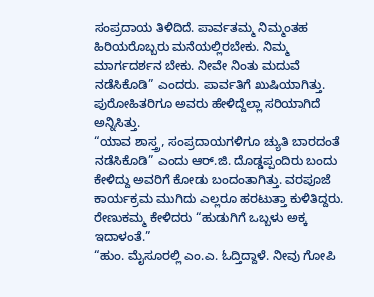ಸಂಪ್ರದಾಯ ತಿಳಿದಿದೆ. ಪಾರ್ವತಮ್ಮ ನಿಮ್ಮಂತಹ ಹಿರಿಯರೊಬ್ಬರು ಮನೆಯಲ್ಲಿರಬೇಕು. ನಿಮ್ಮ ಮಾರ್ಗದರ್ಶನ ಬೇಕು. ನೀವೇ ನಿಂತು ಮದುವೆ ನಡೆಸಿಕೊಡಿ” ಎಂದರು. ಪಾರ್ವತಿಗೆ ಖುಷಿಯಾಗಿತ್ತು. ಪುರೋಹಿತರಿಗೂ ಅವರು ಹೇಳಿದ್ದೆಲ್ಲಾ ಸರಿಯಾಗಿದೆ ಅನ್ನಿಸಿತ್ತು.
“ಯಾವ ಶಾಸ್ತ್ರ, ಸಂಪ್ರದಾಯಗಳಿಗೂ ಚ್ಯುತಿ ಬಾರದಂತೆ ನಡೆಸಿಕೊಡಿ” ಎಂದು ಆರ್.ಜಿ. ದೊಡ್ಡಪ್ಪಂದಿರು ಬಂದು ಕೇಳಿದ್ದು ಅವರಿಗೆ ಕೋಡು ಬಂದಂತಾಗಿತ್ತು. ವರಪೂಜೆ ಕಾರ್ಯಕ್ರಮ ಮುಗಿದು ಎಲ್ಲರೂ ಹರಟುತ್ತಾ ಕುಳಿತಿದ್ದರು. ರೇಣುಕಮ್ಮ ಕೇಳಿದರು “ಹುಡುಗಿಗೆ ಒಬ್ಬಳು ಅಕ್ಕ ಇದಾಳಂತೆ.”
“ಹುಂ. ಮೈಸೂರಲ್ಲಿ ಎಂ.ಎ. ಓದ್ತಿದ್ದಾಳೆ. ನೀವು ಗೋಪಿ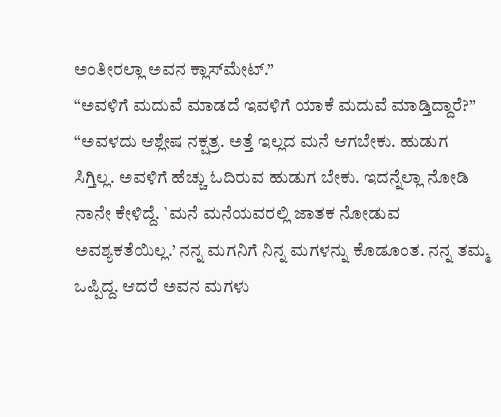ಅಂತೀರಲ್ಲಾ ಅವನ ಕ್ಲಾಸ್‌ಮೇಟ್.”
“ಅವಳಿಗೆ ಮದುವೆ ಮಾಡದೆ ಇವಳಿಗೆ ಯಾಕೆ ಮದುವೆ ಮಾಡ್ತಿದ್ದಾರೆ?”
“ಅವಳದು ಆಶ್ಲೇಷ ನಕ್ಷತ್ರ. ಅತ್ತೆ ಇಲ್ಲದ ಮನೆ ಆಗಬೇಕು. ಹುಡುಗ ಸಿಗ್ತಿಲ್ಲ. ಅವಳಿಗೆ ಹೆಚ್ಚು ಓದಿರುವ ಹುಡುಗ ಬೇಕು. ಇದನ್ನೆಲ್ಲಾ ನೋಡಿ ನಾನೇ ಕೇಳಿದ್ದೆ. `ಮನೆ ಮನೆಯವರಲ್ಲಿ ಜಾತಕ ನೋಡುವ ಅವಶ್ಯಕತೆಯಿಲ್ಲ.’ ನನ್ನ ಮಗನಿಗೆ ನಿನ್ನ ಮಗಳನ್ನು ಕೊಡೂಂತ. ನನ್ನ ತಮ್ಮ ಒಪ್ಪಿದ್ದ. ಆದರೆ ಅವನ ಮಗಳು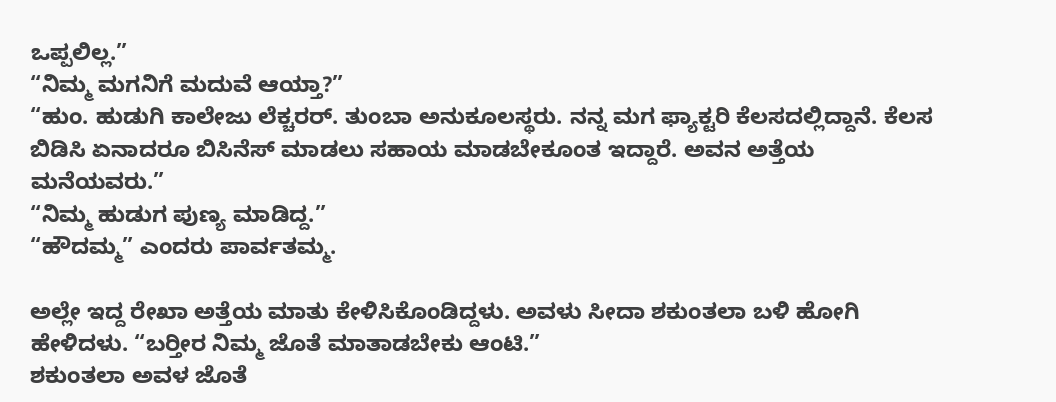ಒಪ್ಪಲಿಲ್ಲ.”
“ನಿಮ್ಮ ಮಗನಿಗೆ ಮದುವೆ ಆಯ್ತಾ?”
“ಹುಂ. ಹುಡುಗಿ ಕಾಲೇಜು ಲೆಕ್ಚರರ್. ತುಂಬಾ ಅನುಕೂಲಸ್ಥರು. ನನ್ನ ಮಗ ಫ್ಯಾಕ್ಟರಿ ಕೆಲಸದಲ್ಲಿದ್ದಾನೆ. ಕೆಲಸ ಬಿಡಿಸಿ ಏನಾದರೂ ಬಿಸಿನೆಸ್ ಮಾಡಲು ಸಹಾಯ ಮಾಡಬೇಕೂಂತ ಇದ್ದಾರೆ. ಅವನ ಅತ್ತೆಯ ಮನೆಯವರು.”
“ನಿಮ್ಮ ಹುಡುಗ ಪುಣ್ಯ ಮಾಡಿದ್ದ.”
“ಹೌದಮ್ಮ” ಎಂದರು ಪಾರ್ವತಮ್ಮ.

ಅಲ್ಲೇ ಇದ್ದ ರೇಖಾ ಅತ್ತೆಯ ಮಾತು ಕೇಳಿಸಿಕೊಂಡಿದ್ದಳು. ಅವಳು ಸೀದಾ ಶಕುಂತಲಾ ಬಳಿ ಹೋಗಿ ಹೇಳಿದಳು. “ಬರ‍್ತೀರ ನಿಮ್ಮ ಜೊತೆ ಮಾತಾಡಬೇಕು ಆಂಟಿ.”
ಶಕುಂತಲಾ ಅವಳ ಜೊತೆ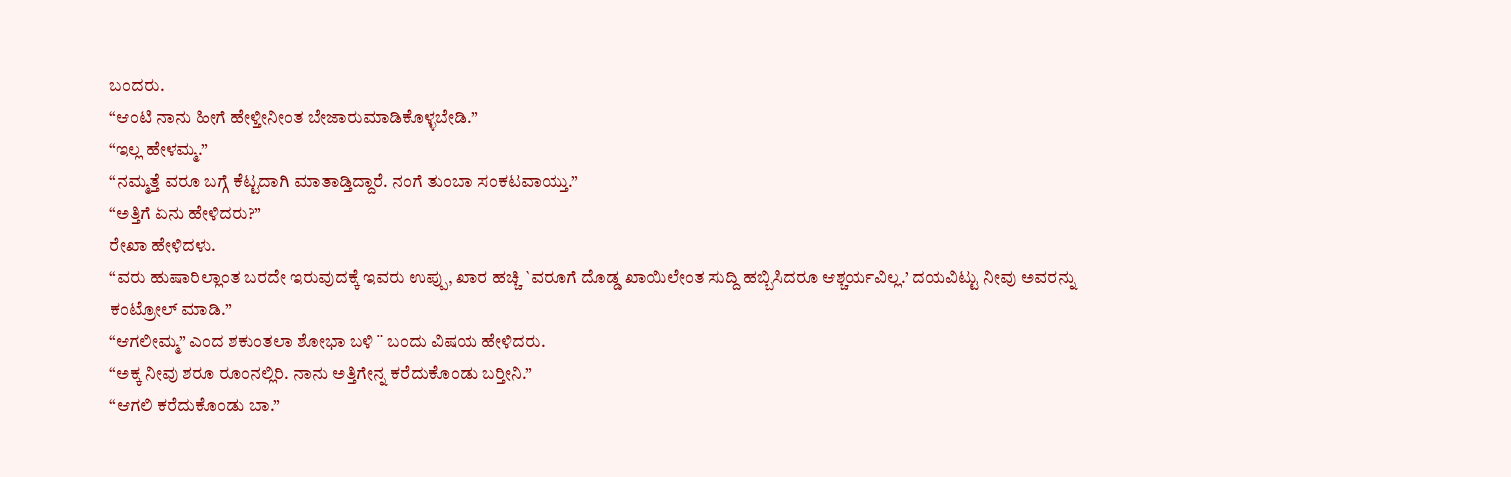ಬಂದರು.
“ಆಂಟಿ ನಾನು ಹೀಗೆ ಹೇಳ್ತೀನೀಂತ ಬೇಜಾರುಮಾಡಿಕೊಳ್ಳಬೇಡಿ.”
“ಇಲ್ಲ ಹೇಳಮ್ಮ.”
“ನಮ್ಮತ್ತೆ ವರೂ ಬಗ್ಗೆ ಕೆಟ್ಟದಾಗಿ ಮಾತಾಡ್ತಿದ್ದಾರೆ. ನಂಗೆ ತುಂಬಾ ಸಂಕಟವಾಯ್ತು.”
“ಅತ್ತಿಗೆ ಏನು ಹೇಳಿದರು?”
ರೇಖಾ ಹೇಳಿದಳು.
“ವರು ಹುಷಾರಿಲ್ಲಾಂತ ಬರದೇ ಇರುವುದಕ್ಕೆ ಇವರು ಉಪ್ಪು, ಖಾರ ಹಚ್ಚಿ `ವರೂಗೆ ದೊಡ್ಡ ಖಾಯಿಲೇಂತ ಸುದ್ದಿ ಹಬ್ಬಿಸಿದರೂ ಆಶ್ಚರ್ಯವಿಲ್ಲ.’ ದಯವಿಟ್ಟು ನೀವು ಅವರನ್ನು ಕಂಟ್ರೋಲ್ ಮಾಡಿ.”
“ಆಗಲೀಮ್ಮ” ಎಂದ ಶಕುಂತಲಾ ಶೋಭಾ ಬಳಿ ¨ ಬಂದು ವಿಷಯ ಹೇಳಿದರು.
“ಅಕ್ಕ ನೀವು ಶರೂ ರೂಂನಲ್ಲಿರಿ. ನಾನು ಅತ್ತಿಗೇನ್ನ ಕರೆದುಕೊಂಡು ಬರ‍್ತೀನಿ.”
“ಆಗಲಿ ಕರೆದುಕೊಂಡು ಬಾ.”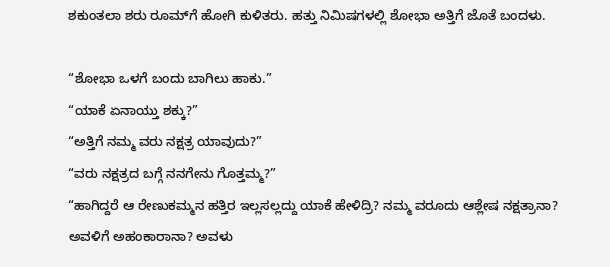ಶಕುಂತಲಾ ಶರು ರೂಮ್‌ಗೆ ಹೋಗಿ ಕುಳಿತರು. ಹತ್ತು ನಿಮಿಷಗಳಲ್ಲಿ ಶೋಭಾ ಅತ್ತಿಗೆ ಜೊತೆ ಬಂದಳು.

“ಶೋಭಾ ಒಳಗೆ ಬಂದು ಬಾಗಿಲು ಹಾಕು.”
“ಯಾಕೆ ಏನಾಯ್ತು ಶಕ್ಕು?”
“ಅತ್ತಿಗೆ ನಮ್ಮ ವರು ನಕ್ಷತ್ರ ಯಾವುದು?”
“ವರು ನಕ್ಷತ್ರದ ಬಗ್ಗೆ ನನಗೇನು ಗೊತ್ತಮ್ಮ?”
“ಹಾಗಿದ್ದರೆ ಆ ರೇಣುಕಮ್ಮನ ಹತ್ತಿರ ಇಲ್ಲಸಲ್ಲದ್ದು ಯಾಕೆ ಹೇಳಿದ್ರಿ? ನಮ್ಮ ವರೂದು ಆಶ್ಲೇಷ ನಕ್ಷತ್ರಾನಾ? ಅವಳಿಗೆ ಅಹಂಕಾರಾನಾ? ಅವಳು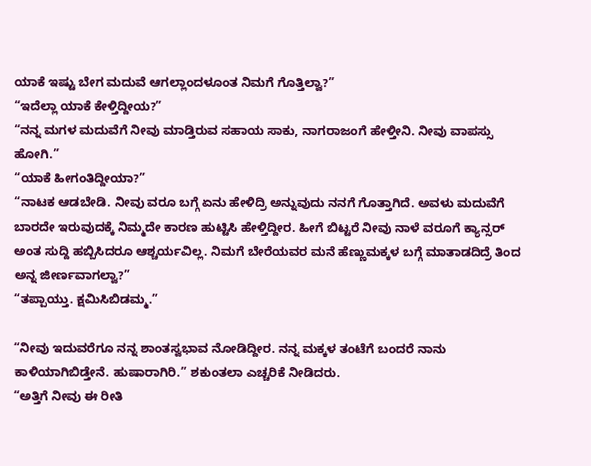ಯಾಕೆ ಇಷ್ಟು ಬೇಗ ಮದುವೆ ಆಗಲ್ಲಾಂದಳೂಂತ ನಿಮಗೆ ಗೊತ್ತಿಲ್ವಾ?”
“ಇದೆಲ್ಲಾ ಯಾಕೆ ಕೇಳ್ತಿದ್ದೀಯ?”
“ನನ್ನ ಮಗಳ ಮದುವೆಗೆ ನೀವು ಮಾಡ್ತಿರುವ ಸಹಾಯ ಸಾಕು, ನಾಗರಾಜಂಗೆ ಹೇಳ್ತೀನಿ. ನೀವು ವಾಪಸ್ಸು ಹೋಗಿ.”
“ಯಾಕೆ ಹೀಗಂತಿದ್ದೀಯಾ?”
“ನಾಟಕ ಆಡಬೇಡಿ. ನೀವು ವರೂ ಬಗ್ಗೆ ಏನು ಹೇಳಿದ್ರಿ ಅನ್ನುವುದು ನನಗೆ ಗೊತ್ತಾಗಿದೆ. ಅವಳು ಮದುವೆಗೆ ಬಾರದೇ ಇರುವುದಕ್ಕೆ ನಿಮ್ಮದೇ ಕಾರಣ ಹುಟ್ಟಿಸಿ ಹೇಳ್ತಿದ್ದೀರ. ಹೀಗೆ ಬಿಟ್ಟರೆ ನೀವು ನಾಳೆ ವರೂಗೆ ಕ್ಯಾನ್ಸರ್ ಅಂತ ಸುದ್ದಿ ಹಬ್ಬಿಸಿದರೂ ಆಶ್ಚರ್ಯವಿಲ್ಲ. ನಿಮಗೆ ಬೇರೆಯವರ ಮನೆ ಹೆಣ್ಣುಮಕ್ಕಳ ಬಗ್ಗೆ ಮಾತಾಡದಿದ್ರೆ ತಿಂದ ಅನ್ನ ಜೀರ್ಣವಾಗಲ್ವಾ?”
“ತಪ್ಪಾಯ್ತು. ಕ್ಷಮಿಸಿಬಿಡಮ್ಮ.”

“ನೀವು ಇದುವರೆಗೂ ನನ್ನ ಶಾಂತಸ್ವಭಾವ ನೋಡಿದ್ದೀರ. ನನ್ನ ಮಕ್ಕಳ ತಂಟೆಗೆ ಬಂದರೆ ನಾನು ಕಾಳಿಯಾಗಿಬಿಡ್ತೇನೆ. ಹುಷಾರಾಗಿರಿ.” ಶಕುಂತಲಾ ಎಚ್ಚರಿಕೆ ನೀಡಿದರು.
“ಅತ್ತಿಗೆ ನೀವು ಈ ರೀತಿ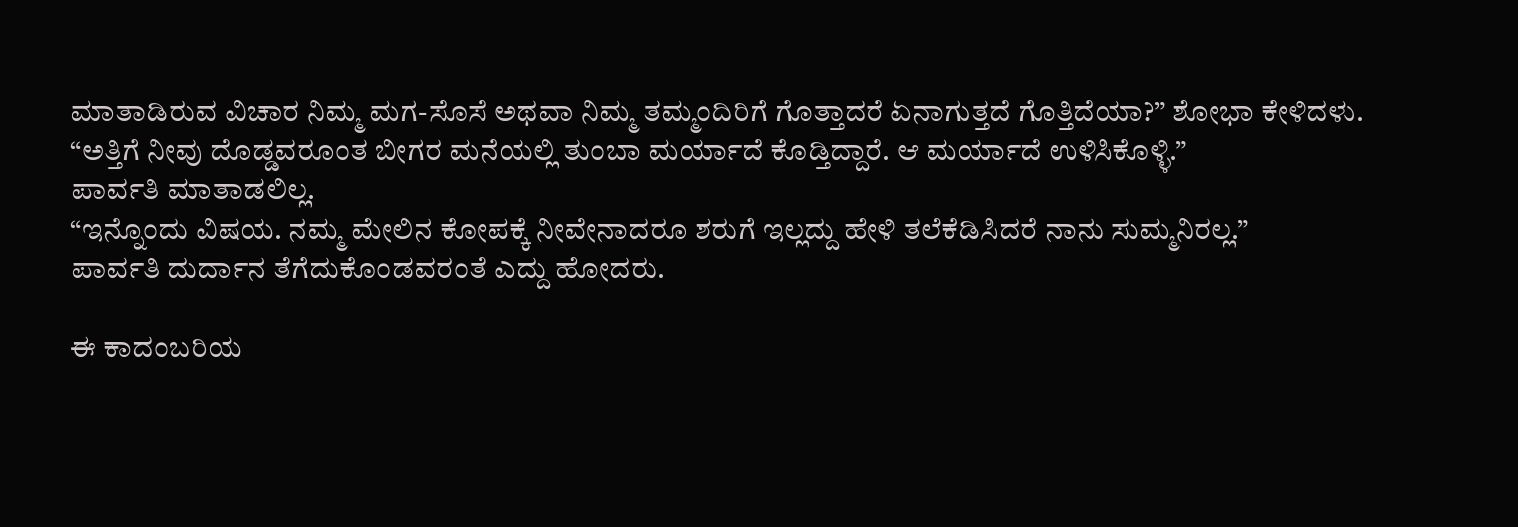ಮಾತಾಡಿರುವ ವಿಚಾರ ನಿಮ್ಮ ಮಗ-ಸೊಸೆ ಅಥವಾ ನಿಮ್ಮ ತಮ್ಮಂದಿರಿಗೆ ಗೊತ್ತಾದರೆ ಏನಾಗುತ್ತದೆ ಗೊತ್ತಿದೆಯಾ?” ಶೋಭಾ ಕೇಳಿದಳು.
“ಅತ್ತಿಗೆ ನೀವು ದೊಡ್ಡವರೂಂತ ಬೀಗರ ಮನೆಯಲ್ಲಿ ತುಂಬಾ ಮರ್ಯಾದೆ ಕೊಡ್ತಿದ್ದಾರೆ. ಆ ಮರ್ಯಾದೆ ಉಳಿಸಿಕೊಳ್ಳಿ.”
ಪಾರ್ವತಿ ಮಾತಾಡಲಿಲ್ಲ.
“ಇನ್ನೊಂದು ವಿಷಯ. ನಮ್ಮ ಮೇಲಿನ ಕೋಪಕ್ಕೆ ನೀವೇನಾದರೂ ಶರುಗೆ ಇಲ್ಲದ್ದು ಹೇಳಿ ತಲೆಕೆಡಿಸಿದರೆ ನಾನು ಸುಮ್ಮನಿರಲ್ಲ.”
ಪಾರ್ವತಿ ದುರ್ದಾನ ತೆಗೆದುಕೊಂಡವರಂತೆ ಎದ್ದು ಹೋದರು.

ಈ ಕಾದಂಬರಿಯ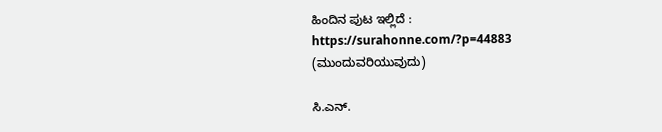ಹಿಂದಿನ ಪುಟ ಇಲ್ಲಿದೆ : https://surahonne.com/?p=44883
(ಮುಂದುವರಿಯುವುದು)

ಸಿ.ಎನ್.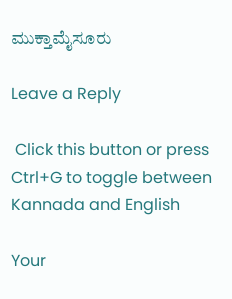ಮುಕ್ತಾಮೈಸೂರು

Leave a Reply

 Click this button or press Ctrl+G to toggle between Kannada and English

Your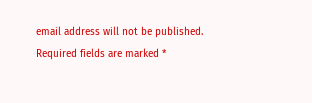email address will not be published. Required fields are marked *